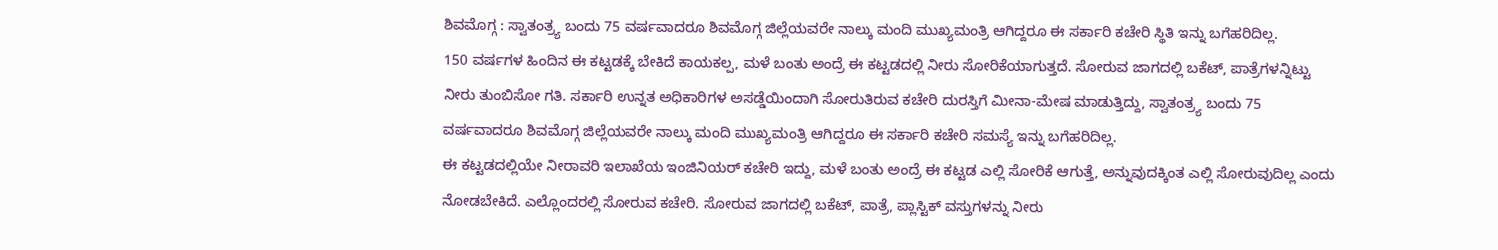ಶಿವಮೊಗ್ಗ : ಸ್ವಾತಂತ್ರ್ಯ ಬಂದು 75 ವರ್ಷವಾದರೂ ಶಿವಮೊಗ್ಗ ಜಿಲ್ಲೆಯವರೇ ನಾಲ್ಕು ಮಂದಿ ಮುಖ್ಯಮಂತ್ರಿ ಆಗಿದ್ದರೂ ಈ ಸರ್ಕಾರಿ ಕಚೇರಿ ಸ್ಥಿತಿ ಇನ್ನು ಬಗೆಹರಿದಿಲ್ಲ.
150 ವರ್ಷಗಳ ಹಿಂದಿನ ಈ ಕಟ್ಟಡಕ್ಕೆ ಬೇಕಿದೆ ಕಾಯಕಲ್ಪ, ಮಳೆ ಬಂತು ಅಂದ್ರೆ ಈ ಕಟ್ಟಡದಲ್ಲಿ ನೀರು ಸೋರಿಕೆಯಾಗುತ್ತದೆ. ಸೋರುವ ಜಾಗದಲ್ಲಿ ಬಕೆಟ್, ಪಾತ್ರೆಗಳನ್ನಿಟ್ಟು ನೀರು ತುಂಬಿಸೋ ಗತಿ. ಸರ್ಕಾರಿ ಉನ್ನತ ಅಧಿಕಾರಿಗಳ ಅಸಡ್ಡೆಯಿಂದಾಗಿ ಸೋರುತಿರುವ ಕಚೇರಿ ದುರಸ್ತಿಗೆ ಮೀನಾ-ಮೇಷ ಮಾಡುತ್ತಿದ್ದು, ಸ್ವಾತಂತ್ರ್ಯ ಬಂದು 75 ವರ್ಷವಾದರೂ ಶಿವಮೊಗ್ಗ ಜಿಲ್ಲೆಯವರೇ ನಾಲ್ಕು ಮಂದಿ ಮುಖ್ಯಮಂತ್ರಿ ಆಗಿದ್ದರೂ ಈ ಸರ್ಕಾರಿ ಕಚೇರಿ ಸಮಸ್ಯೆ ಇನ್ನು ಬಗೆಹರಿದಿಲ್ಲ.
ಈ ಕಟ್ಟಡದಲ್ಲಿಯೇ ನೀರಾವರಿ ಇಲಾಖೆಯ ಇಂಜಿನಿಯರ್ ಕಚೇರಿ ಇದ್ದು, ಮಳೆ ಬಂತು ಅಂದ್ರೆ ಈ ಕಟ್ಟಡ ಎಲ್ಲಿ ಸೋರಿಕೆ ಆಗುತ್ತೆ, ಅನ್ನುವುದಕ್ಕಿಂತ ಎಲ್ಲಿ ಸೋರುವುದಿಲ್ಲ ಎಂದು ನೋಡಬೇಕಿದೆ. ಎಲ್ಲೊಂದರಲ್ಲಿ ಸೋರುವ ಕಚೇರಿ. ಸೋರುವ ಜಾಗದಲ್ಲಿ ಬಕೆಟ್, ಪಾತ್ರೆ, ಪ್ಲಾಸ್ಟಿಕ್ ವಸ್ತುಗಳನ್ನು ನೀರು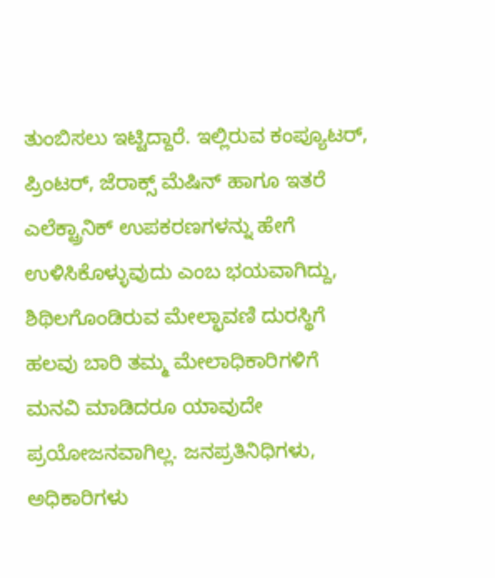ತುಂಬಿಸಲು ಇಟ್ಟಿದ್ದಾರೆ. ಇಲ್ಲಿರುವ ಕಂಪ್ಯೂಟರ್, ಪ್ರಿಂಟರ್, ಜೆರಾಕ್ಸ್ ಮೆಷಿನ್ ಹಾಗೂ ಇತರೆ ಎಲೆಕ್ಟ್ರಾನಿಕ್ ಉಪಕರಣಗಳನ್ನು ಹೇಗೆ ಉಳಿಸಿಕೊಳ್ಳುವುದು ಎಂಬ ಭಯವಾಗಿದ್ದು, ಶಿಥಿಲಗೊಂಡಿರುವ ಮೇಲ್ಛಾವಣಿ ದುರಸ್ಥಿಗೆ ಹಲವು ಬಾರಿ ತಮ್ಮ ಮೇಲಾಧಿಕಾರಿಗಳಿಗೆ ಮನವಿ ಮಾಡಿದರೂ ಯಾವುದೇ ಪ್ರಯೋಜನವಾಗಿಲ್ಲ. ಜನಪ್ರತಿನಿಧಿಗಳು, ಅಧಿಕಾರಿಗಳು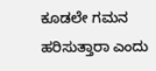ಕೂಡಲೇ ಗಮನ ಹರಿಸುತ್ತಾರಾ ಎಂದು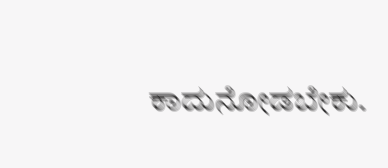ಕಾದುನೋಡಬೇಕು.